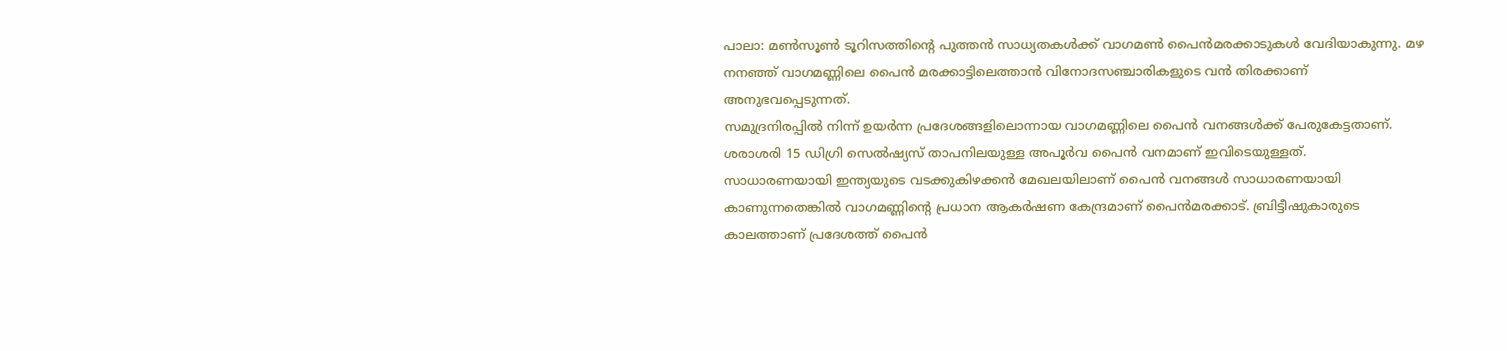പാലാ: മൺസൂൺ ടൂറിസത്തിന്റെ പുത്തൻ സാധ്യതകൾക്ക് വാഗമൺ പൈൻമരക്കാടുകൾ വേദിയാകുന്നു. മഴ നനഞ്ഞ് വാഗമണ്ണിലെ പൈൻ മരക്കാട്ടിലെത്താൻ വിനോദസഞ്ചാരികളുടെ വൻ തിരക്കാണ് അനുഭവപ്പെടുന്നത്.
സമുദ്രനിരപ്പിൽ നിന്ന് ഉയർന്ന പ്രദേശങ്ങളിലൊന്നായ വാഗമണ്ണിലെ പൈൻ വനങ്ങൾക്ക് പേരുകേട്ടതാണ്. ശരാശരി 15 ഡിഗ്രി സെൽഷ്യസ് താപനിലയുള്ള അപൂർവ പൈൻ വനമാണ് ഇവിടെയുള്ളത്.
സാധാരണയായി ഇന്ത്യയുടെ വടക്കുകിഴക്കൻ മേഖലയിലാണ് പൈൻ വനങ്ങൾ സാധാരണയായി കാണുന്നതെങ്കിൽ വാഗമണ്ണിൻ്റെ പ്രധാന ആകർഷണ കേന്ദ്രമാണ് പൈൻമരക്കാട്. ബ്രിട്ടീഷുകാരുടെ കാലത്താണ് പ്രദേശത്ത് പൈൻ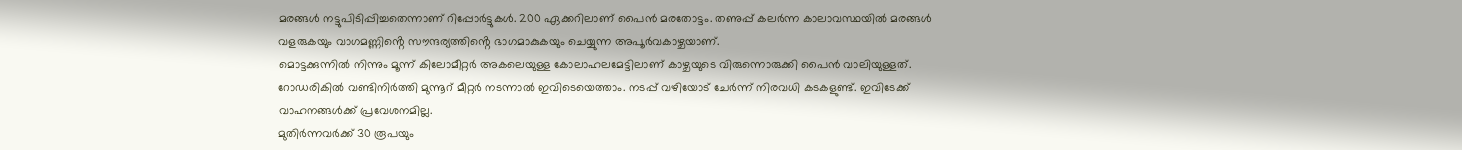മരങ്ങൾ നട്ടുപിടിപ്പിച്ചതെന്നാണ് റിപ്പോർട്ടുകൾ. 200 ഏക്കറിലാണ് പൈൻ മരതോട്ടം. തണുപ്പ് കലർന്ന കാലാവസ്ഥയിൽ മരങ്ങൾ വളരുകയും വാഗമണ്ണിൻ്റെ സൗന്ദര്യത്തിൻ്റെ ഭാഗമാകുകയും ചെയ്യുന്ന അപൂർവകാഴ്ചയാണ്.
മൊട്ടക്കുന്നിൽ നിന്നും മൂന്ന് കിലോമീറ്റർ അകലെയുള്ള കോലാഹലമേട്ടിലാണ് കാഴ്ചയുടെ വിരുന്നൊരുക്കി പൈൻ വാലിയുള്ളത്. റോഡരികിൽ വണ്ടിനിർത്തി മുന്നൂറ് മീറ്റർ നടന്നാൽ ഇവിടെയെത്താം. നടപ്പ് വഴിയോട് ചേർന്ന് നിരവധി കടകളുണ്ട്. ഇവിടേക്ക് വാഹനങ്ങൾക്ക് പ്രവേശനമില്ല.
മുതിർന്നവർക്ക് 30 രൂപയും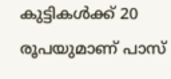കുട്ടികൾക്ക് 20 രൂപയുമാണ് പാസ്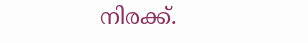നിരക്ക്.